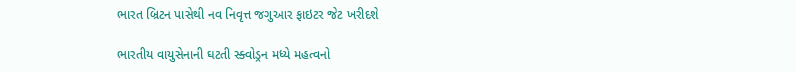ભારત બ્રિટન પાસેથી નવ નિવૃત્ત જગુઆર ફાઇટર જેટ ખરીદશે

ભારતીય વાયુસેનાની ઘટતી સ્ક્વોડ્રન મધ્યે મહત્વનો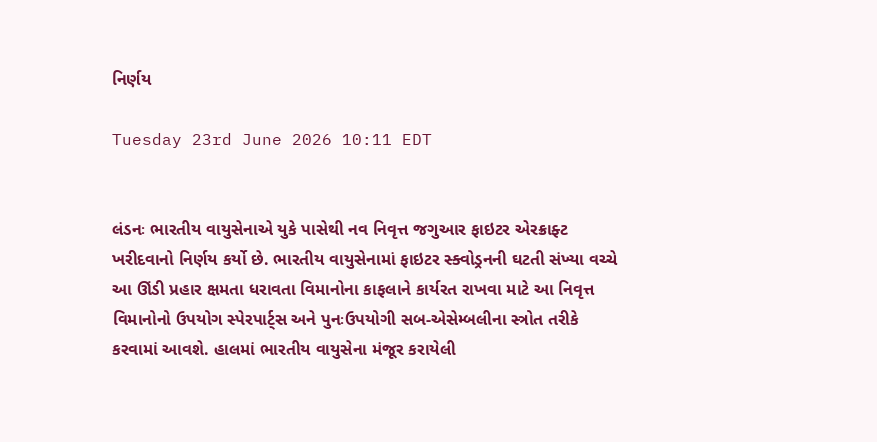નિર્ણય

Tuesday 23rd June 2026 10:11 EDT


લંડનઃ ભારતીય વાયુસેનાએ યુકે પાસેથી નવ નિવૃત્ત જગુઆર ફાઇટર એરક્રાફ્ટ ખરીદવાનો નિર્ણય કર્યો છે. ભારતીય વાયુસેનામાં ફાઇટર સ્ક્વોડ્રનની ઘટતી સંખ્યા વચ્ચે આ ઊંડી પ્રહાર ક્ષમતા ધરાવતા વિમાનોના કાફલાને કાર્યરત રાખવા માટે આ નિવૃત્ત વિમાનોનો ઉપયોગ સ્પેરપાર્ટ્સ અને પુનઃઉપયોગી સબ-એસેમ્બલીના સ્ત્રોત તરીકે કરવામાં આવશે. હાલમાં ભારતીય વાયુસેના મંજૂર કરાયેલી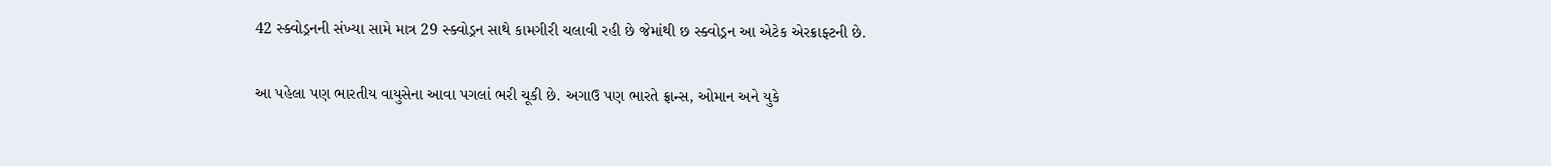42 સ્ક્વોડ્રનની સંખ્યા સામે માત્ર 29 સ્ક્વોડ્રન સાથે કામગીરી ચલાવી રહી છે જેમાંથી છ સ્ક્વોડ્રન આ એટેક એરક્રાફ્ટની છે.

આ પહેલા પણ ભારતીય વાયુસેના આવા પગલાં ભરી ચૂકી છે. અગાઉ પણ ભારતે ફ્રાન્સ, ઓમાન અને યુકે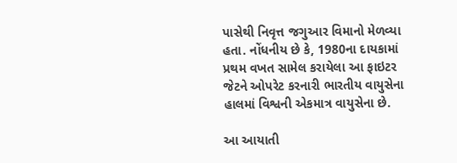પાસેથી નિવૃત્ત જગુઆર વિમાનો મેળવ્યા હતા. નોંધનીય છે કે, 1980ના દાયકામાં પ્રથમ વખત સામેલ કરાયેલા આ ફાઇટર જેટને ઓપરેટ કરનારી ભારતીય વાયુસેના હાલમાં વિશ્વની એકમાત્ર વાયુસેના છે.

આ આયાતી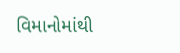વિમાનોમાંથી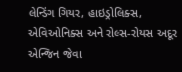લેન્ડિંગ ગિયર, હાઇડ્રોલિક્સ, એવિઓનિક્સ અને રોલ્સ-રોયસ અદૂર એન્જિન જેવા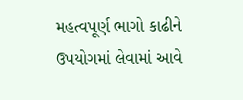મહત્વપૂર્ણ ભાગો કાઢીને ઉપયોગમાં લેવામાં આવે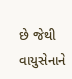છે જેથી વાયુસેનાને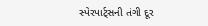સ્પેરપાર્ટ્સની તંગી દૂર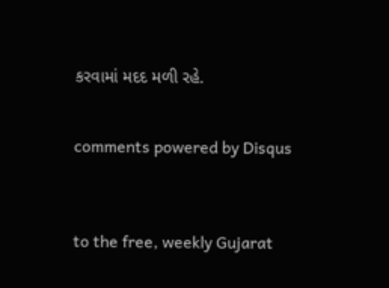કરવામાં મદદ મળી રહે.


comments powered by Disqus



to the free, weekly Gujarat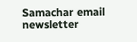Samachar email newsletter